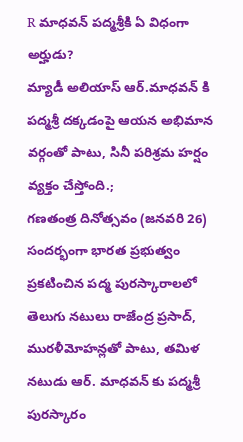R మాధవన్ పద్మశ్రీకి ఏ విధంగా అర్హుడు?
మ్యాడీ అలియాస్ ఆర్.మాధవన్ కి పద్మశ్రీ దక్కడంపై ఆయన అభిమాన వర్గంతో పాటు, సినీ పరిశ్రమ హర్షం వ్యక్తం చేస్తోంది.;
గణతంత్ర దినోత్సవం (జనవరి 26) సందర్భంగా భారత ప్రభుత్వం ప్రకటించిన పద్మ పురస్కారాలలో తెలుగు నటులు రాజేంద్ర ప్రసాద్, మురళీమోహన్లతో పాటు, తమిళ నటుడు ఆర్. మాధవన్ కు పద్మశ్రీ పురస్కారం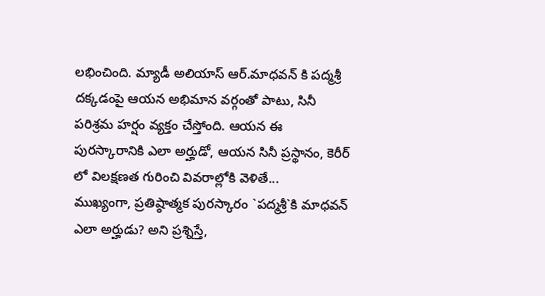లభించింది. మ్యాడీ అలియాస్ ఆర్.మాధవన్ కి పద్మశ్రీ దక్కడంపై ఆయన అభిమాన వర్గంతో పాటు, సినీ పరిశ్రమ హర్షం వ్యక్తం చేస్తోంది. ఆయన ఈ పురస్కారానికి ఎలా అర్హుడో, ఆయన సినీ ప్రస్థానం, కెరీర్ లో విలక్షణత గురించి వివరాల్లోకి వెళితే...
ముఖ్యంగా, ప్రతిష్ఠాత్మక పురస్కారం `పద్మశ్రీ`కి మాధవన్ ఎలా అర్హుడు? అని ప్రశ్నిస్తే,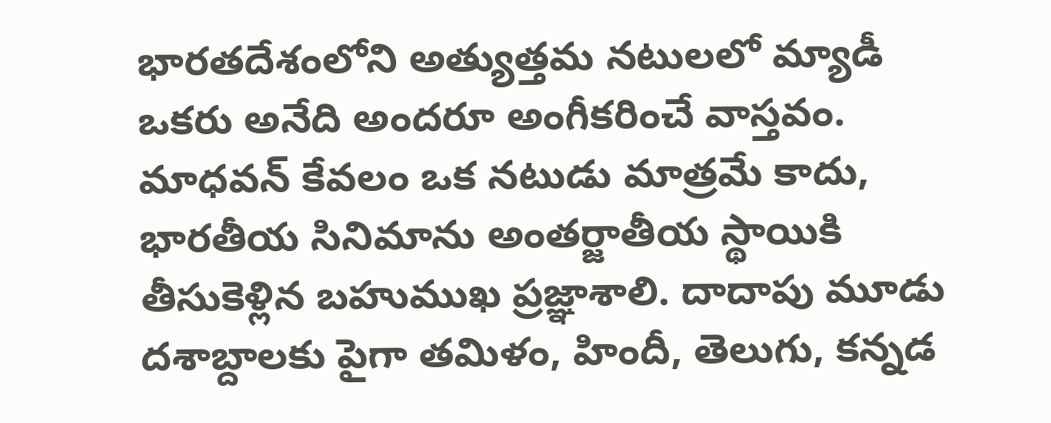భారతదేశంలోని అత్యుత్తమ నటులలో మ్యాడీ ఒకరు అనేది అందరూ అంగీకరించే వాస్తవం. మాధవన్ కేవలం ఒక నటుడు మాత్రమే కాదు, భారతీయ సినిమాను అంతర్జాతీయ స్థాయికి తీసుకెళ్లిన బహుముఖ ప్రజ్ఞాశాలి. దాదాపు మూడు దశాబ్దాలకు పైగా తమిళం, హిందీ, తెలుగు, కన్నడ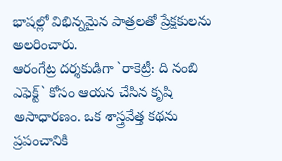భాషల్లో విభిన్నమైన పాత్రలతో ప్రేక్షకులను అలరించారు.
ఆరంగేట్ర దర్శకుడిగా `రాకెట్రీ: ది నంబి ఎఫెక్ట్` కోసం ఆయన చేసిన కృషి అసాధారణం. ఒక శాస్త్రవేత్త కథను ప్రపంచానికి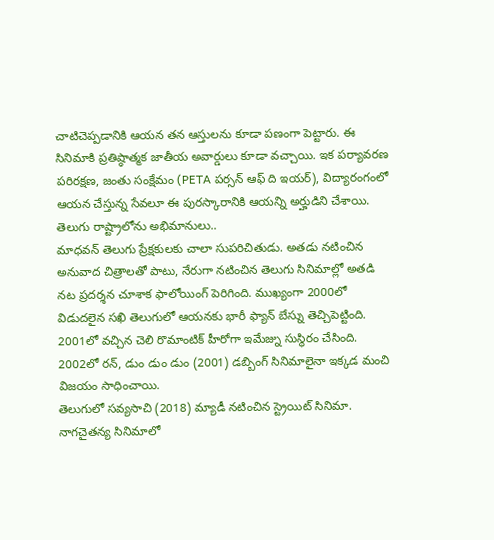చాటిచెప్పడానికి ఆయన తన ఆస్తులను కూడా పణంగా పెట్టారు. ఈ సినిమాకి ప్రతిష్ఠాత్మక జాతీయ అవార్డులు కూడా వచ్చాయి. ఇక పర్యావరణ పరిరక్షణ, జంతు సంక్షేమం (PETA పర్సన్ ఆఫ్ ది ఇయర్), విద్యారంగంలో ఆయన చేస్తున్న సేవలూ ఈ పురస్కారానికి ఆయన్ని అర్హుడిని చేశాయి.
తెలుగు రాష్ట్రాలోను అభిమానులు..
మాధవన్ తెలుగు ప్రేక్షకులకు చాలా సుపరిచితుడు. అతడు నటించిన అనువాద చిత్రాలతో పాటు, నేరుగా నటించిన తెలుగు సినిమాల్లో అతడి నట ప్రదర్శన చూశాక ఫాలోయింగ్ పెరిగింది. ముఖ్యంగా 2000లో విడుదలైన సఖి తెలుగులో ఆయనకు భారీ ఫ్యాన్ బేస్ను తెచ్చిపెట్టింది. 2001లో వచ్చిన చెలి రొమాంటిక్ హీరోగా ఇమేజ్ను సుస్థిరం చేసింది. 2002లో రన్, డుం డుం డుం (2001) డబ్బింగ్ సినిమాలైనా ఇక్కడ మంచి విజయం సాధించాయి.
తెలుగులో సవ్యసాచి (2018) మ్యాడీ నటించిన స్ట్రెయిట్ సినిమా. నాగచైతన్య సినిమాలో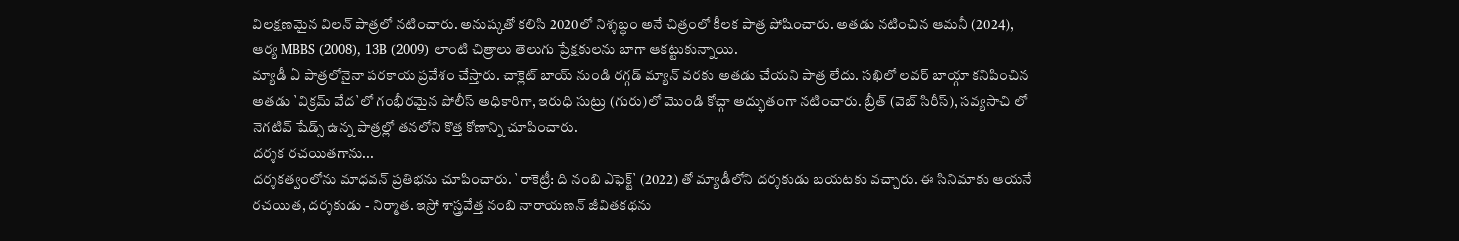విలక్షణమైన విలన్ పాత్రలో నటించారు. అనుష్కతో కలిసి 2020లో నిశ్శబ్ధం అనే చిత్రంలో కీలక పాత్ర పోషించారు. అతడు నటించిన ఆమనీ (2024), ఆర్య MBBS (2008), 13B (2009) లాంటి చిత్రాలు తెలుగు ప్రేక్షకులను బాగా ఆకట్టుకున్నాయి.
మ్యాడీ ఏ పాత్రలోనైనా పరకాయ ప్రవేశం చేస్తారు. చాక్లెట్ బాయ్ నుండి రగ్గడ్ మ్యాన్ వరకు అతడు చేయని పాత్ర లేదు. సఖిలో లవర్ బాయ్గా కనిపించిన అతడు `విక్రమ్ వేద`లో గంభీరమైన పోలీస్ అధికారిగా, ఇరుధి సుట్రు (గురు)లో మొండి కోచ్గా అద్భుతంగా నటించారు. బ్రీత్ (వెబ్ సిరీస్), సవ్యసాచి లో నెగటివ్ షేడ్స్ ఉన్న పాత్రల్లో తనలోని కొత్త కోణాన్ని చూపించారు.
దర్శక రచయితగాను...
దర్శకత్వంలోను మాధవన్ ప్రతిభను చూపించారు. `రాకెట్రీ: ది నంబి ఎఫెక్ట్` (2022) తో మ్యాడీలోని దర్శకుడు బయటకు వచ్చారు. ఈ సినిమాకు ఆయనే రచయిత, దర్శకుడు - నిర్మాత. ఇస్రో శాస్త్రవేత్త నంబి నారాయణన్ జీవితకథను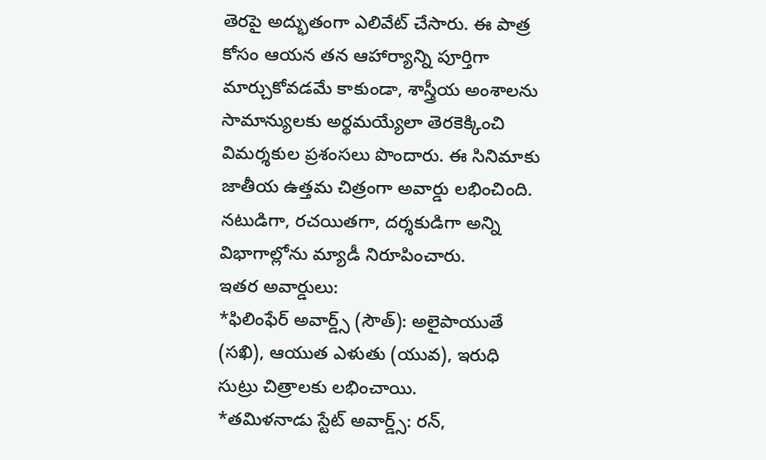తెరపై అద్భుతంగా ఎలివేట్ చేసారు. ఈ పాత్ర కోసం ఆయన తన ఆహార్యాన్ని పూర్తిగా మార్చుకోవడమే కాకుండా, శాస్త్రీయ అంశాలను సామాన్యులకు అర్థమయ్యేలా తెరకెక్కించి విమర్శకుల ప్రశంసలు పొందారు. ఈ సినిమాకు జాతీయ ఉత్తమ చిత్రంగా అవార్డు లభించింది. నటుడిగా, రచయితగా, దర్శకుడిగా అన్ని విభాగాల్లోను మ్యాడీ నిరూపించారు.
ఇతర అవార్డులు:
*ఫిలింఫేర్ అవార్డ్స్ (సౌత్): అలైపాయుతే (సఖి), ఆయుత ఎళుతు (యువ), ఇరుధి సుట్రు చిత్రాలకు లభించాయి.
*తమిళనాడు స్టేట్ అవార్డ్స్: రన్,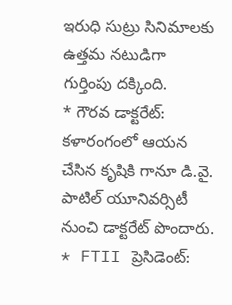ఇరుధి సుట్రు సినిమాలకు ఉత్తమ నటుడిగా గుర్తింపు దక్కింది.
* గౌరవ డాక్టరేట్: కళారంగంలో ఆయన చేసిన కృషికి గానూ డి.వై. పాటిల్ యూనివర్సిటీ నుంచి డాక్టరేట్ పొందారు.
* FTII ప్రెసిడెంట్: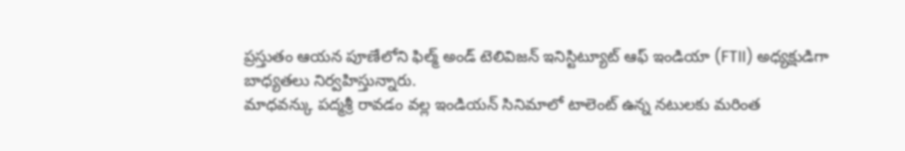ప్రస్తుతం ఆయన పూణేలోని ఫిల్మ్ అండ్ టెలివిజన్ ఇనిస్టిట్యూట్ ఆఫ్ ఇండియా (FTII) అధ్యక్షుడిగా బాధ్యతలు నిర్వహిస్తున్నారు.
మాధవన్కు పద్మశ్రీ రావడం వల్ల ఇండియన్ సినిమాలో టాలెంట్ ఉన్న నటులకు మరింత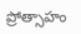ప్రోత్సాహం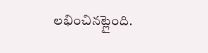లభించినట్లైంది.